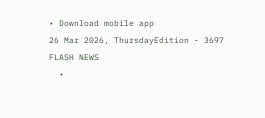• Download mobile app
26 Mar 2026, ThursdayEdition - 3697
FLASH NEWS
  •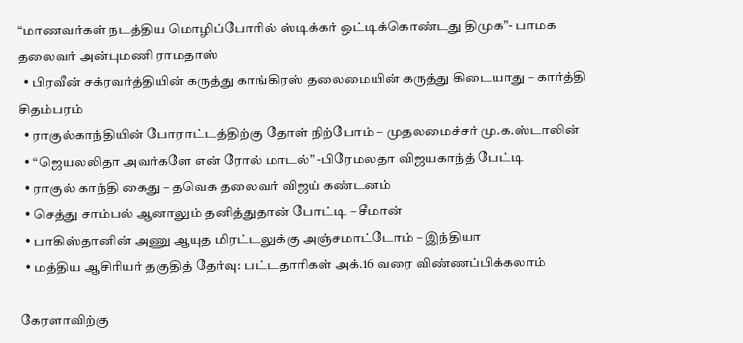“மாணவர்கள் நடத்திய மொழிப்போரில் ஸ்டிக்கர் ஒட்டிக்கொண்டது திமுக”- பாமக தலைவர் அன்புமணி ராமதாஸ்
  • பிரவீன் சக்ரவர்த்தியின் கருத்து காங்கிரஸ் தலைமையின் கருத்து கிடையாது – கார்த்தி சிதம்பரம்
  • ராகுல்காந்தியின் போராட்டத்திற்கு தோள் நிற்போம் – முதலமைச்சர் மு.க.ஸ்டாலின்
  • “ஜெயலலிதா அவர்களே என் ரோல் மாடல்” -பிரேமலதா விஜயகாந்த் பேட்டி
  • ராகுல் காந்தி கைது – தவெக தலைவர் விஜய் கண்டனம்
  • செத்து சாம்பல் ஆனாலும் தனித்துதான் போட்டி – சீமான்
  • பாகிஸ்தானின் அணு ஆயுத மிரட்டலுக்கு அஞ்சமாட்டோம் – இந்தியா
  • மத்திய ஆசிரியர் தகுதித் தேர்வு: பட்டதாரிகள் அக்.16 வரை விண்ணப்பிக்கலாம்

கேரளாவிற்கு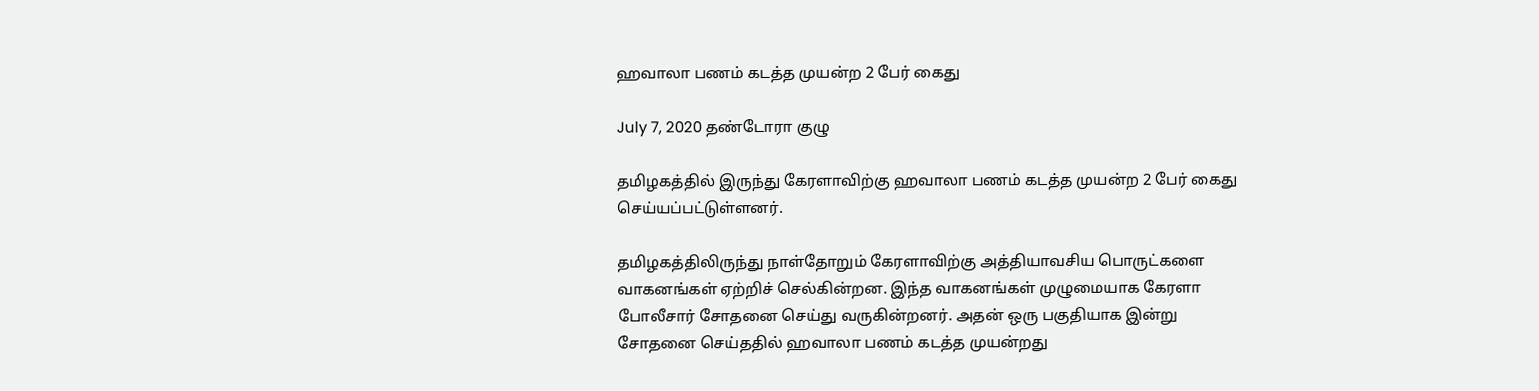ஹவாலா பணம் கடத்த முயன்ற 2 பேர் கைது

July 7, 2020 தண்டோரா குழு

தமிழகத்தில் இருந்து கேரளாவிற்கு ஹவாலா பணம் கடத்த முயன்ற 2 பேர் கைது செய்யப்பட்டுள்ளனர்.

தமிழகத்திலிருந்து நாள்தோறும் கேரளாவிற்கு அத்தியாவசிய பொருட்களை வாகனங்கள் ஏற்றிச் செல்கின்றன. இந்த வாகனங்கள் முழுமையாக கேரளா போலீசார் சோதனை செய்து வருகின்றனர். அதன் ஒரு பகுதியாக இன்று
சோதனை செய்ததில் ஹவாலா பணம் கடத்த முயன்றது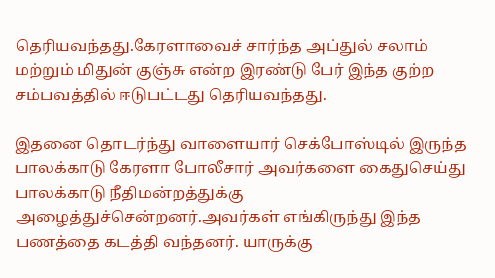தெரியவந்தது.கேரளாவைச் சார்ந்த அப்துல் சலாம் மற்றும் மிதுன் குஞ்சு என்ற இரண்டு பேர் இந்த குற்ற சம்பவத்தில் ஈடுபட்டது தெரியவந்தது.

இதனை தொடர்ந்து வாளையார் செக்போஸ்டில் இருந்த பாலக்காடு கேரளா போலீசார் அவர்களை கைதுசெய்து பாலக்காடு நீதிமன்றத்துக்கு அழைத்துச்சென்றனர்.அவர்கள் எங்கிருந்து இந்த பணத்தை கடத்தி வந்தனர். யாருக்கு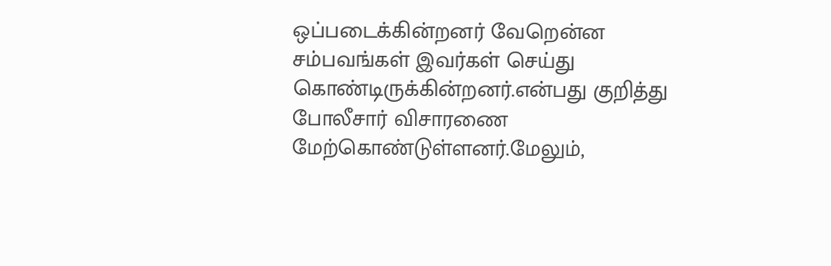ஒப்படைக்கின்றனர் வேறென்ன சம்பவங்கள் இவர்கள் செய்து கொண்டிருக்கின்றனர்.என்பது குறித்து போலீசார் விசாரணை மேற்கொண்டுள்ளனர்.மேலும்,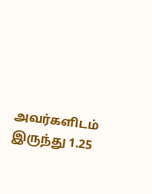அவர்களிடம் இருந்து 1.25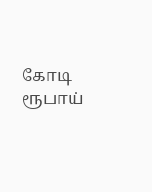கோடி ரூபாய்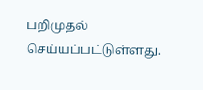பறிமுதல் செய்யப்பட்டுள்ளது.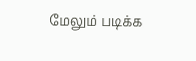மேலும் படிக்க